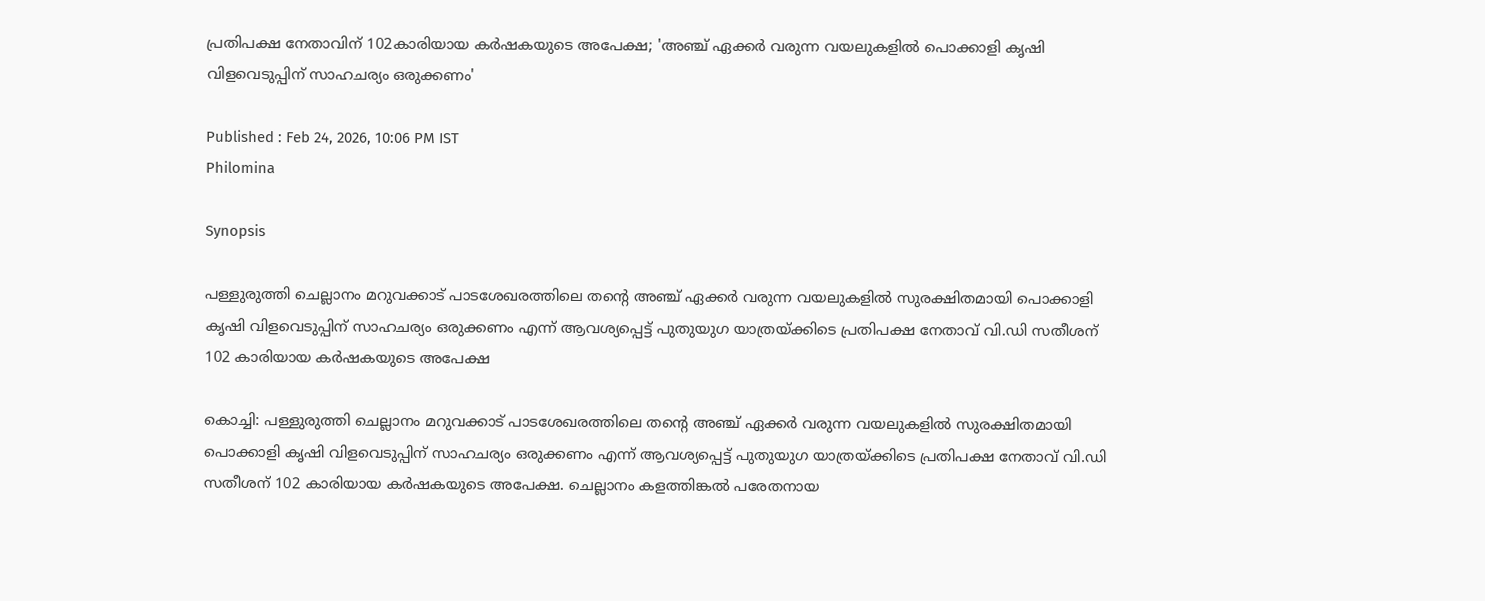പ്രതിപക്ഷ നേതാവിന് 102കാരിയായ കർഷകയുടെ അപേക്ഷ; 'അഞ്ച് ഏക്കർ വരുന്ന വയലുകളിൽ പൊക്കാളി കൃഷി വിളവെടുപ്പിന് സാഹചര്യം ഒരുക്കണം'

Published : Feb 24, 2026, 10:06 PM IST
Philomina

Synopsis

പള്ളുരുത്തി ചെല്ലാനം മറുവക്കാട് പാടശേഖരത്തിലെ തന്‍റെ അഞ്ച് ഏക്കർ വരുന്ന വയലുകളിൽ സുരക്ഷിതമായി പൊക്കാളി കൃഷി വിളവെടുപ്പിന് സാഹചര്യം ഒരുക്കണം എന്ന് ആവശ്യപ്പെട്ട് പുതുയുഗ യാത്രയ്ക്കിടെ പ്രതിപക്ഷ നേതാവ് വി.ഡി സതീശന് 102 കാരിയായ കർഷകയുടെ അപേക്ഷ

കൊച്ചി: പള്ളുരുത്തി ചെല്ലാനം മറുവക്കാട് പാടശേഖരത്തിലെ തന്‍റെ അഞ്ച് ഏക്കർ വരുന്ന വയലുകളിൽ സുരക്ഷിതമായി പൊക്കാളി കൃഷി വിളവെടുപ്പിന് സാഹചര്യം ഒരുക്കണം എന്ന് ആവശ്യപ്പെട്ട് പുതുയുഗ യാത്രയ്ക്കിടെ പ്രതിപക്ഷ നേതാവ് വി.ഡി സതീശന് 102 കാരിയായ കർഷകയുടെ അപേക്ഷ. ചെല്ലാനം കളത്തിങ്കൽ പരേതനായ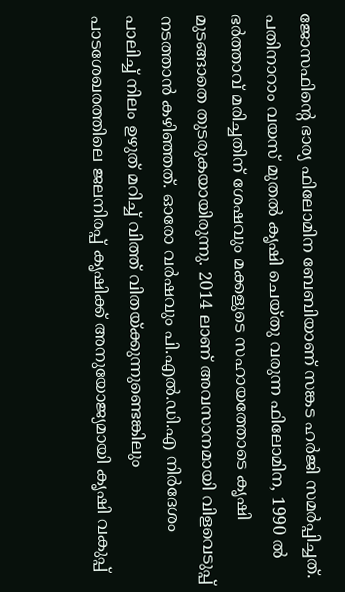ജോസഫിന്‍റെ ഭാര്യ ഫിലോമിന ബേബിയാണ് സങ്കട ഹർജി സമർപ്പിച്ചത്. പതിനാറാം വയസ് മുതൽ കൃഷി ചെയ്തു വരുന്ന ഫിലോമിന, 1990 ൽ ഭർത്താവ് മരിച്ചതിന് ശേഷവും മക്കളുടെ സഹായത്തോടെ കൃഷി മുടങ്ങാതെ തുടരുകയായിരുന്നു. 2014 ലാണ് അവസാനമായി വിളവെടുപ്പ് നടത്താൻ കഴിഞ്ഞത്. ഓരോ വർഷവും പി.എൽ.ഡി.എ നിർദേശം പാലിച്ച് നിലം ഉഴുത് മറിച്ച് വിത്ത് വിതയ്ക്കുന്നുണ്ടെങ്കിലും പാടശേഖരത്തിലെ ജലനിരപ്പ് കൃഷിക്ക് അനുയോജ്യമായി കൃഷി വകുപ്പ്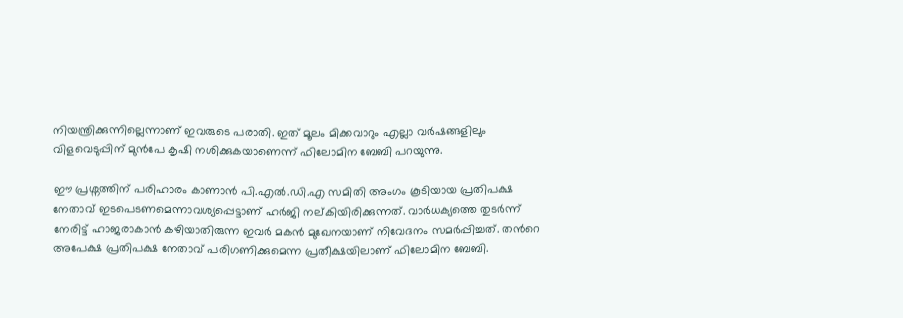നിയന്ത്രിക്കുന്നില്ലെന്നാണ് ഇവരുടെ പരാതി. ഇത് മൂലം മിക്കവാറും എല്ലാ വർഷങ്ങളിലും വിളവെടുപ്പിന് മുൻപേ കൃഷി നശിക്കുകയാണെന്ന് ഫിലോമിന ബേബി പറയുന്നു.

ഈ പ്രശ്നത്തിന് പരിഹാരം കാണാൻ പി.എൽ.ഡി.എ സമിതി അംഗം കൂടിയായ പ്രതിപക്ഷ നേതാവ് ഇടപെടണമെന്നാവശ്യപ്പെട്ടാണ് ഹർജി നല്കിയിരിക്കുന്നത്. വാർധക്യത്തെ തുടർന്ന് നേരിട്ട് ഹാജരാകാൻ കഴിയാതിരുന്ന ഇവർ മകൻ മുഖേനയാണ് നിവേദനം സമർപ്പിച്ചത്. തന്‍റെ അപേക്ഷ പ്രതിപക്ഷ നേതാവ് പരിഗണിക്കുമെന്ന പ്രതീക്ഷയിലാണ് ഫിലോമിന ബേബി.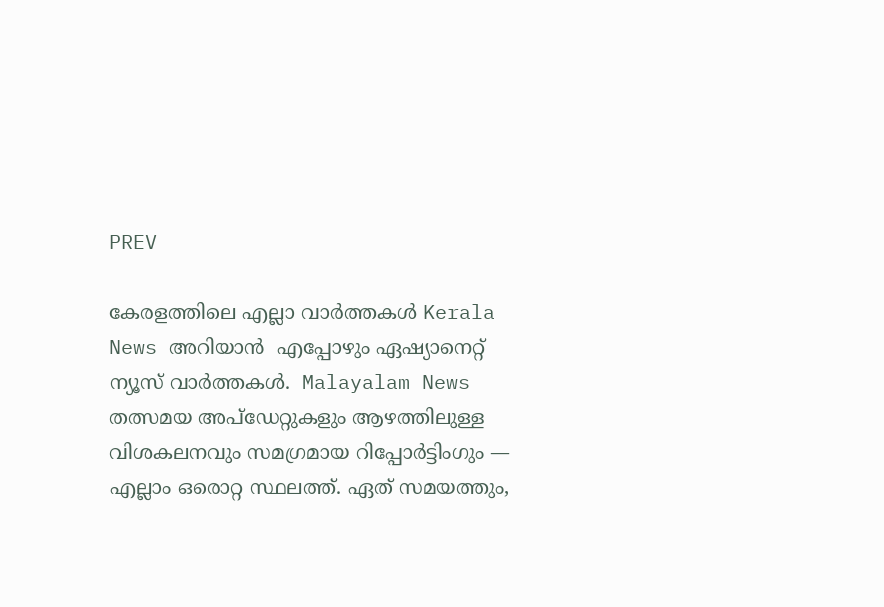PREV

കേരളത്തിലെ എല്ലാ വാർത്തകൾ Kerala News അറിയാൻ  എപ്പോഴും ഏഷ്യാനെറ്റ് ന്യൂസ് വാർത്തകൾ.  Malayalam News   തത്സമയ അപ്‌ഡേറ്റുകളും ആഴത്തിലുള്ള വിശകലനവും സമഗ്രമായ റിപ്പോർട്ടിംഗും — എല്ലാം ഒരൊറ്റ സ്ഥലത്ത്. ഏത് സമയത്തും,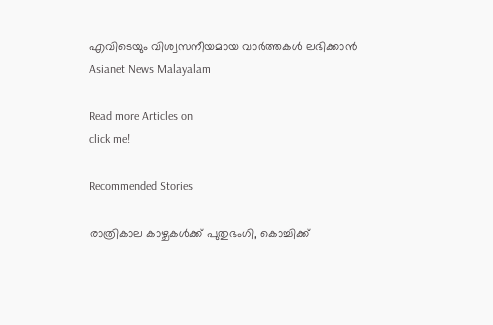എവിടെയും വിശ്വസനീയമായ വാർത്തകൾ ലഭിക്കാൻ Asianet News Malayalam

Read more Articles on
click me!

Recommended Stories

രാത്രികാല കാഴ്ചകൾക്ക് പുതുഭംഗി, കൊച്ചിക്ക്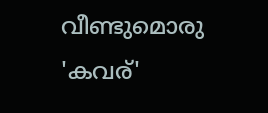വീണ്ടുമൊരു 'കവര്'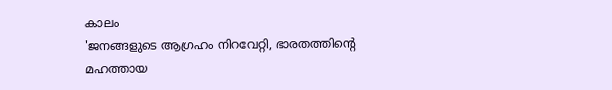കാലം
'ജനങ്ങളുടെ ആഗ്രഹം നിറവേറ്റി, ഭാരതത്തിന്‍റെ മഹത്തായ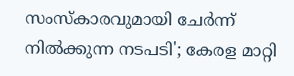സംസ്കാരവുമായി ചേർന്ന് നിൽക്കുന്ന നടപടി'; കേരള മാറ്റി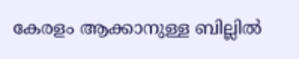കേരളം ആക്കാനുള്ള ബില്ലിൽ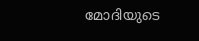മോദിയുടെ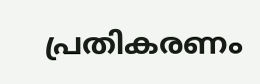പ്രതികരണം